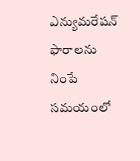ఎన్యుమరేషన్ ఫారాలను నింపే సమయంలో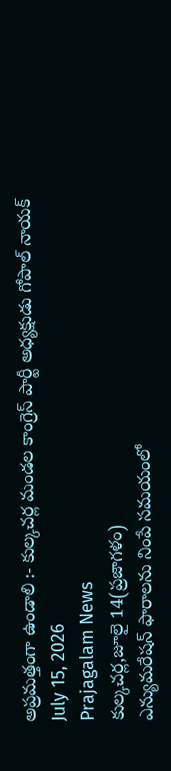అప్రమత్తంగా ఉండాలి :- కుల్కచర్ల మండల కాంగ్రెస్ పార్టీ అధ్యక్షుడు గోపాల్ నాయక్
July 15, 2026
Prajagalam News
కుల్కచర్ల,జూలై 14(ప్రజాగళం)
ఎన్యుమరేషన్ ఫారాలను నింపే సమయంలో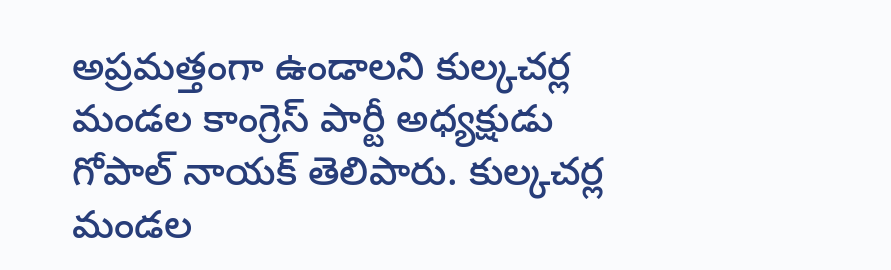అప్రమత్తంగా ఉండాలని కుల్కచర్ల మండల కాంగ్రెస్ పార్టీ అధ్యక్షుడు గోపాల్ నాయక్ తెలిపారు. కుల్కచర్ల మండల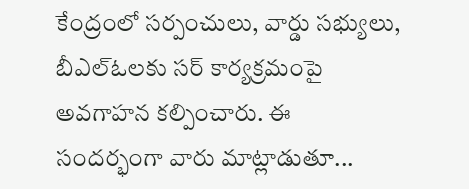కేంద్రంలో సర్పంచులు, వార్డు సభ్యులు, బీఎల్ఓలకు సర్ కార్యక్రమంపై అవగాహన కల్పించారు. ఈ సందర్భంగా వారు మాట్లాడుతూ...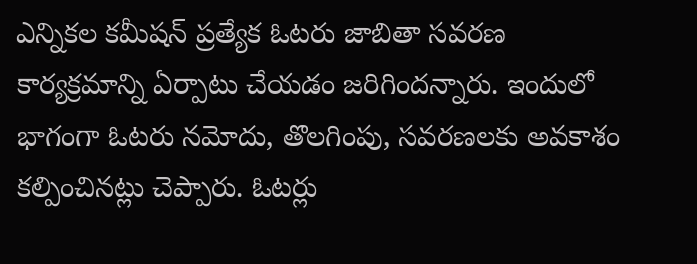ఎన్నికల కమీషన్ ప్రత్యేక ఓటరు జాబితా సవరణ కార్యక్రమాన్ని ఏర్పాటు చేయడం జరిగిందన్నారు. ఇందులో భాగంగా ఓటరు నమోదు, తొలగింపు, సవరణలకు అవకాశం కల్పించినట్లు చెప్పారు. ఓటర్లు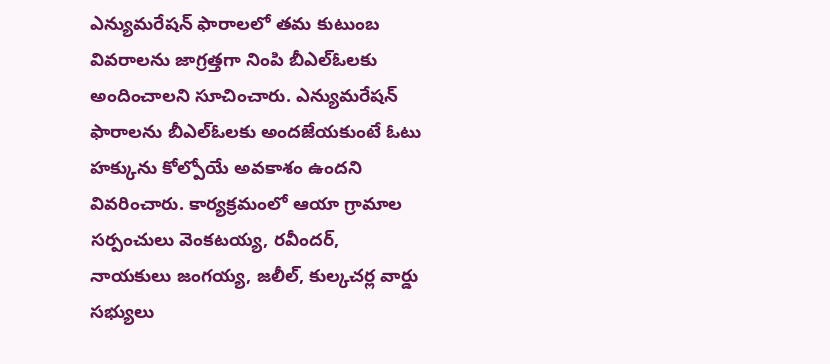ఎన్యుమరేషన్ ఫారాలలో తమ కుటుంబ వివరాలను జాగ్రత్తగా నింపి బీఎల్ఓలకు అందించాలని సూచించారు. ఎన్యుమరేషన్ ఫారాలను బీఎల్ఓలకు అందజేయకుంటే ఓటు హక్కును కోల్పోయే అవకాశం ఉందని వివరించారు. కార్యక్రమంలో ఆయా గ్రామాల సర్పంచులు వెంకటయ్య, రవీందర్, నాయకులు జంగయ్య, జలీల్, కుల్కచర్ల వార్డు సభ్యులు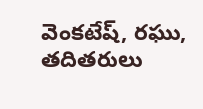వెంకటేష్, రఘు, తదితరులు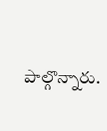పాల్గొన్నారు.